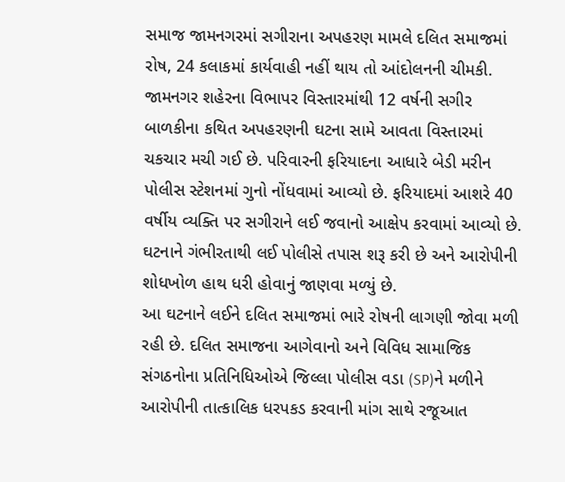સમાજ જામનગરમાં સગીરાના અપહરણ મામલે દલિત સમાજમાં રોષ, 24 કલાકમાં કાર્યવાહી નહીં થાય તો આંદોલનની ચીમકી.
જામનગર શહેરના વિભાપર વિસ્તારમાંથી 12 વર્ષની સગીર બાળકીના કથિત અપહરણની ઘટના સામે આવતા વિસ્તારમાં ચકચાર મચી ગઈ છે. પરિવારની ફરિયાદના આધારે બેડી મરીન પોલીસ સ્ટેશનમાં ગુનો નોંધવામાં આવ્યો છે. ફરિયાદમાં આશરે 40 વર્ષીય વ્યક્તિ પર સગીરાને લઈ જવાનો આક્ષેપ કરવામાં આવ્યો છે. ઘટનાને ગંભીરતાથી લઈ પોલીસે તપાસ શરૂ કરી છે અને આરોપીની શોધખોળ હાથ ધરી હોવાનું જાણવા મળ્યું છે.
આ ઘટનાને લઈને દલિત સમાજમાં ભારે રોષની લાગણી જોવા મળી રહી છે. દલિત સમાજના આગેવાનો અને વિવિધ સામાજિક સંગઠનોના પ્રતિનિધિઓએ જિલ્લા પોલીસ વડા (SP)ને મળીને આરોપીની તાત્કાલિક ધરપકડ કરવાની માંગ સાથે રજૂઆત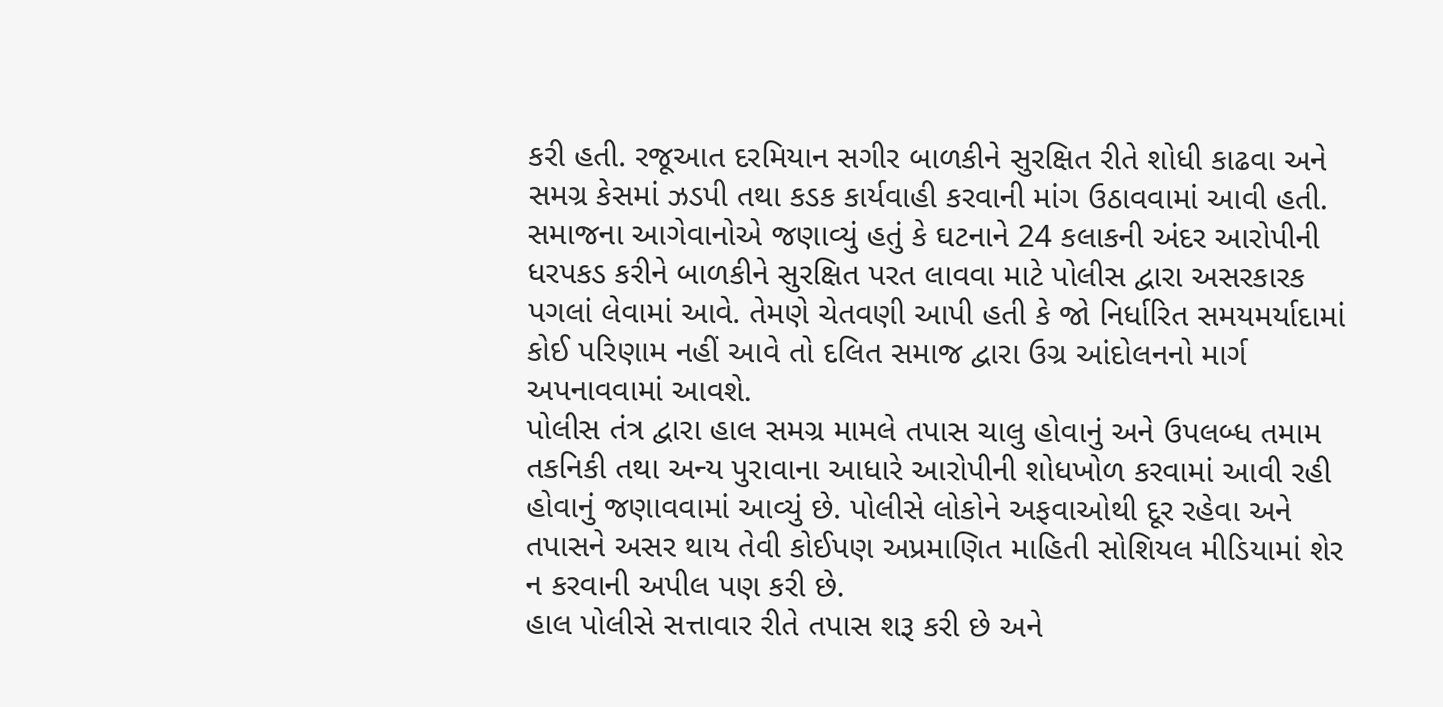કરી હતી. રજૂઆત દરમિયાન સગીર બાળકીને સુરક્ષિત રીતે શોધી કાઢવા અને સમગ્ર કેસમાં ઝડપી તથા કડક કાર્યવાહી કરવાની માંગ ઉઠાવવામાં આવી હતી.
સમાજના આગેવાનોએ જણાવ્યું હતું કે ઘટનાને 24 કલાકની અંદર આરોપીની ધરપકડ કરીને બાળકીને સુરક્ષિત પરત લાવવા માટે પોલીસ દ્વારા અસરકારક પગલાં લેવામાં આવે. તેમણે ચેતવણી આપી હતી કે જો નિર્ધારિત સમયમર્યાદામાં કોઈ પરિણામ નહીં આવે તો દલિત સમાજ દ્વારા ઉગ્ર આંદોલનનો માર્ગ અપનાવવામાં આવશે.
પોલીસ તંત્ર દ્વારા હાલ સમગ્ર મામલે તપાસ ચાલુ હોવાનું અને ઉપલબ્ધ તમામ તકનિકી તથા અન્ય પુરાવાના આધારે આરોપીની શોધખોળ કરવામાં આવી રહી હોવાનું જણાવવામાં આવ્યું છે. પોલીસે લોકોને અફવાઓથી દૂર રહેવા અને તપાસને અસર થાય તેવી કોઈપણ અપ્રમાણિત માહિતી સોશિયલ મીડિયામાં શેર ન કરવાની અપીલ પણ કરી છે.
હાલ પોલીસે સત્તાવાર રીતે તપાસ શરૂ કરી છે અને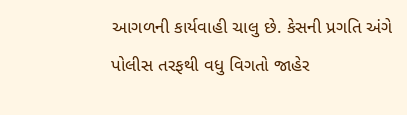આગળની કાર્યવાહી ચાલુ છે. કેસની પ્રગતિ અંગે પોલીસ તરફથી વધુ વિગતો જાહેર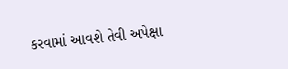કરવામાં આવશે તેવી અપેક્ષા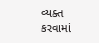વ્યક્ત કરવામાં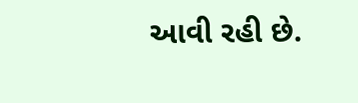આવી રહી છે.